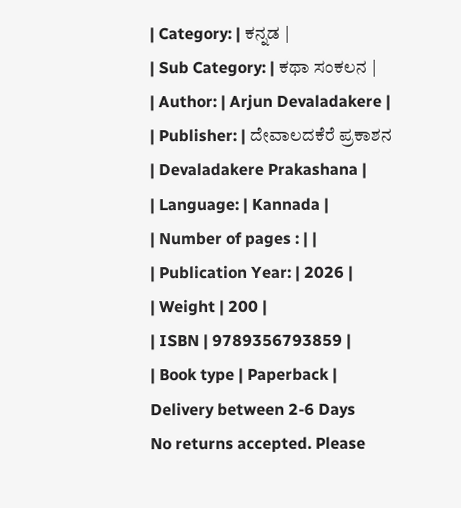| Category: | ಕನ್ನಡ |
| Sub Category: | ಕಥಾ ಸಂಕಲನ |
| Author: | Arjun Devaladakere |
| Publisher: | ದೇವಾಲದಕೆರೆ ಪ್ರಕಾಶನ | Devaladakere Prakashana |
| Language: | Kannada |
| Number of pages : | |
| Publication Year: | 2026 |
| Weight | 200 |
| ISBN | 9789356793859 |
| Book type | Paperback |
Delivery between 2-6 Days
No returns accepted. Please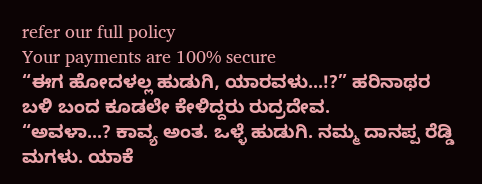refer our full policy
Your payments are 100% secure
“ಈಗ ಹೋದಳಲ್ಲ ಹುಡುಗಿ, ಯಾರವಳು...!?” ಹರಿನಾಥರ ಬಳಿ ಬಂದ ಕೂಡಲೇ ಕೇಳಿದ್ದರು ರುದ್ರದೇವ.
“ಅವಳಾ...? ಕಾವ್ಯ ಅಂತ. ಒಳ್ಳೆ ಹುಡುಗಿ. ನಮ್ಮ ದಾನಪ್ಪ ರೆಡ್ಡಿ ಮಗಳು. ಯಾಕೆ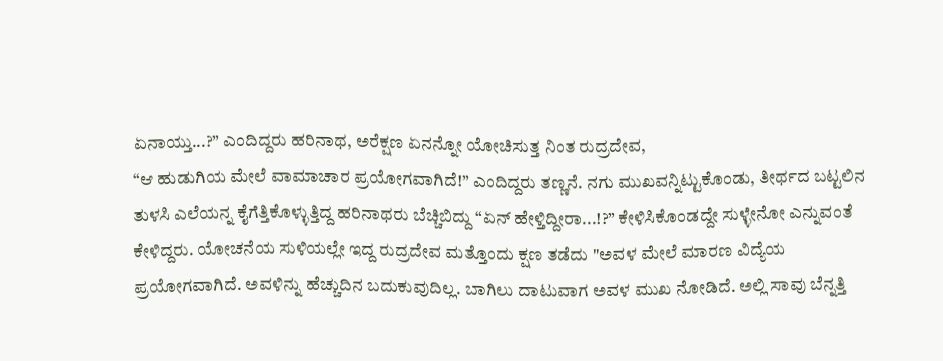ಏನಾಯ್ತು...?” ಎಂದಿದ್ದರು ಹರಿನಾಥ, ಅರೆಕ್ಷಣ ಏನನ್ನೋ ಯೋಚಿಸುತ್ತ ನಿಂತ ರುದ್ರದೇವ,
“ಆ ಹುಡುಗಿಯ ಮೇಲೆ ವಾಮಾಚಾರ ಪ್ರಯೋಗವಾಗಿದೆ!” ಎಂದಿದ್ದರು ತಣ್ಣನೆ. ನಗು ಮುಖವನ್ನಿಟ್ಟುಕೊಂಡು, ತೀರ್ಥದ ಬಟ್ಟಲಿನ ತುಳಸಿ ಎಲೆಯನ್ನ ಕೈಗೆತ್ತಿಕೊಳ್ಳುತ್ತಿದ್ದ ಹರಿನಾಥರು ಬೆಚ್ಚಿಬಿದ್ದು “ಏನ್ ಹೇಳ್ತಿದ್ದೀರಾ...!?” ಕೇಳಿಸಿಕೊಂಡದ್ದೇ ಸುಳ್ಳೇನೋ ಎನ್ನುವಂತೆ ಕೇಳಿದ್ದರು. ಯೋಚನೆಯ ಸುಳಿಯಲ್ಲೇ ಇದ್ದ ರುದ್ರದೇವ ಮತ್ತೊಂದು ಕ್ಷಣ ತಡೆದು "ಅವಳ ಮೇಲೆ ಮಾರಣ ವಿದ್ಯೆಯ ಪ್ರಯೋಗವಾಗಿದೆ. ಅವಳಿನ್ನು ಹೆಚ್ಚುದಿನ ಬದುಕುವುದಿಲ್ಲ. ಬಾಗಿಲು ದಾಟುವಾಗ ಅವಳ ಮುಖ ನೋಡಿದೆ. ಅಲ್ಲಿ ಸಾವು ಬೆನ್ನತ್ತಿ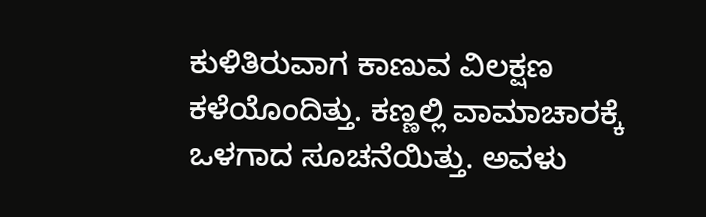ಕುಳಿತಿರುವಾಗ ಕಾಣುವ ವಿಲಕ್ಷಣ ಕಳೆಯೊಂದಿತ್ತು. ಕಣ್ಣಲ್ಲಿ ವಾಮಾಚಾರಕ್ಕೆ ಒಳಗಾದ ಸೂಚನೆಯಿತ್ತು. ಅವಳು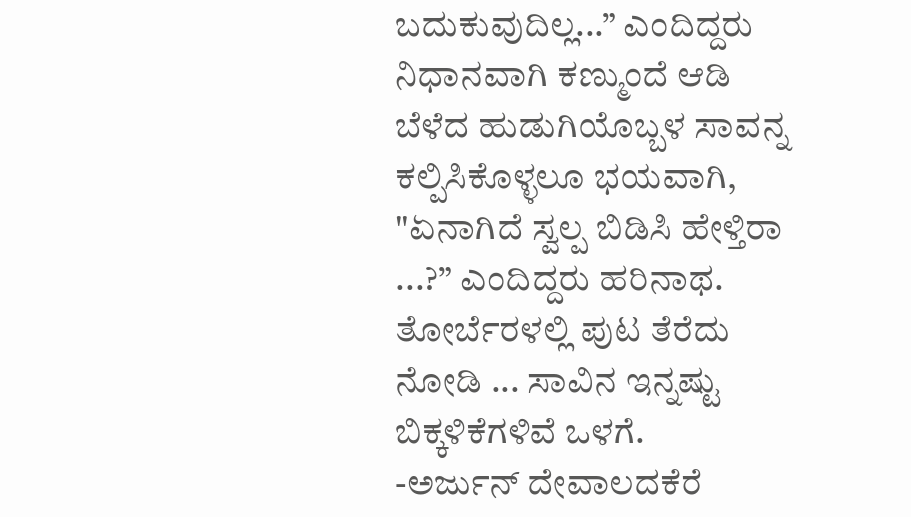ಬದುಕುವುದಿಲ್ಲ...” ಎಂದಿದ್ದರು ನಿಧಾನವಾಗಿ ಕಣ್ಮುಂದೆ ಆಡಿ ಬೆಳೆದ ಹುಡುಗಿಯೊಬ್ಬಳ ಸಾವನ್ನ ಕಲ್ಪಿಸಿಕೊಳ್ಳಲೂ ಭಯವಾಗಿ, "ಏನಾಗಿದೆ ಸ್ವಲ್ಪ ಬಿಡಿಸಿ ಹೇಳ್ತಿರಾ ...?” ಎಂದಿದ್ದರು ಹರಿನಾಥ.
ತೋರ್ಬೆರಳಲ್ಲಿ ಪುಟ ತೆರೆದು ನೋಡಿ ... ಸಾವಿನ ಇನ್ನಷ್ಟು ಬಿಕ್ಕಳಿಕೆಗಳಿವೆ ಒಳಗೆ.
-ಅರ್ಜುನ್ ದೇವಾಲದಕೆರೆ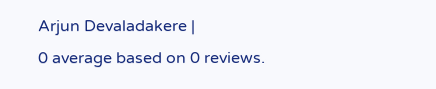Arjun Devaladakere |
0 average based on 0 reviews.